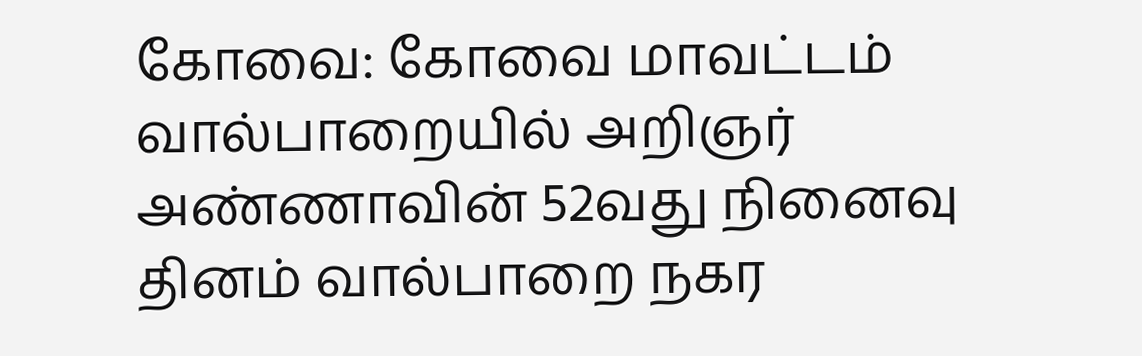கோவை: கோவை மாவட்டம் வால்பாறையில் அறிஞர் அண்ணாவின் 52வது நினைவு தினம் வால்பாறை நகர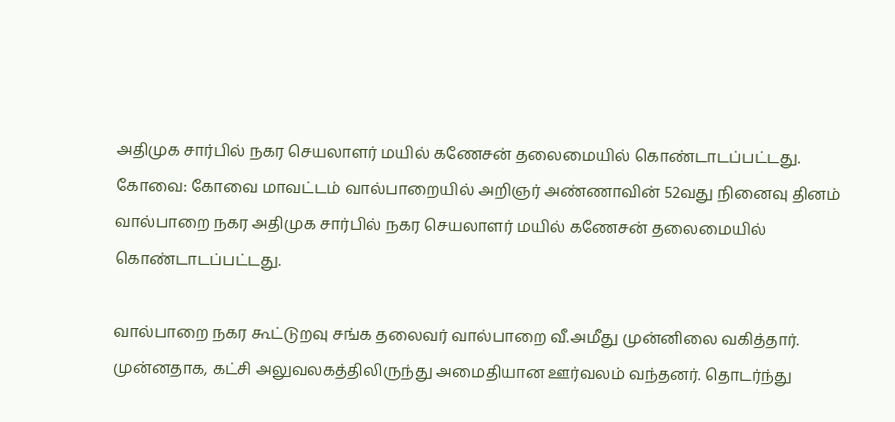அதிமுக சார்பில் நகர செயலாளர் மயில் கணேசன் தலைமையில் கொண்டாடப்பட்டது.
கோவை: கோவை மாவட்டம் வால்பாறையில் அறிஞர் அண்ணாவின் 52வது நினைவு தினம் வால்பாறை நகர அதிமுக சார்பில் நகர செயலாளர் மயில் கணேசன் தலைமையில் கொண்டாடப்பட்டது.

வால்பாறை நகர கூட்டுறவு சங்க தலைவர் வால்பாறை வீ.அமீது முன்னிலை வகித்தார். முன்னதாக, கட்சி அலுவலகத்திலிருந்து அமைதியான ஊர்வலம் வந்தனர். தொடர்ந்து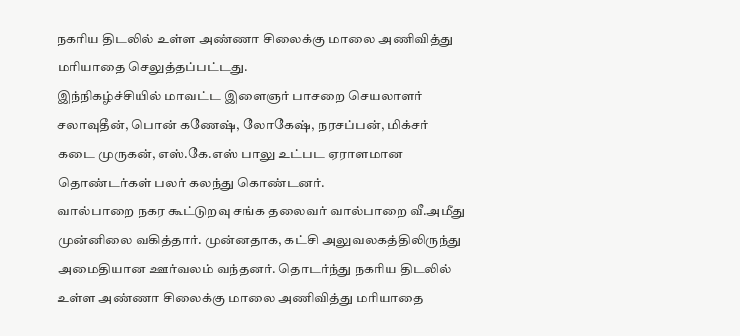நகரிய திடலில் உள்ள அண்ணா சிலைக்கு மாலை அணிவித்து மரியாதை செலுத்தப்பட்டது.
இந்நிகழ்ச்சியில் மாவட்ட இளைஞர் பாசறை செயலாளர் சலாவுதீன், பொன் கணேஷ், லோகேஷ், நரசப்பன், மிக்சர் கடை முருகன், எஸ்.கே.எஸ் பாலு உட்பட ஏராளமான தொண்டர்கள் பலர் கலந்து கொண்டனர்.
வால்பாறை நகர கூட்டுறவு சங்க தலைவர் வால்பாறை வீ.அமீது முன்னிலை வகித்தார். முன்னதாக, கட்சி அலுவலகத்திலிருந்து அமைதியான ஊர்வலம் வந்தனர். தொடர்ந்து நகரிய திடலில் உள்ள அண்ணா சிலைக்கு மாலை அணிவித்து மரியாதை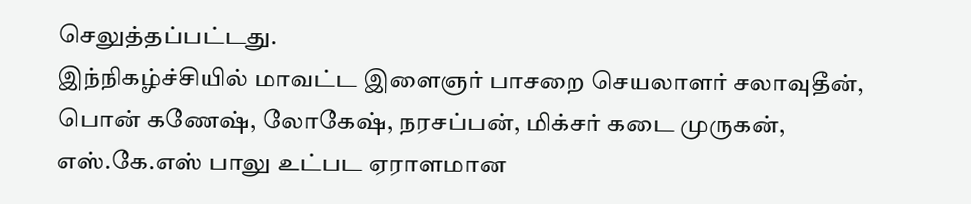செலுத்தப்பட்டது.
இந்நிகழ்ச்சியில் மாவட்ட இளைஞர் பாசறை செயலாளர் சலாவுதீன், பொன் கணேஷ், லோகேஷ், நரசப்பன், மிக்சர் கடை முருகன், எஸ்.கே.எஸ் பாலு உட்பட ஏராளமான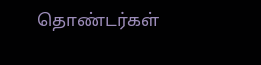தொண்டர்கள்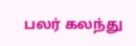பலர் கலந்து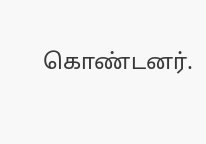கொண்டனர்.